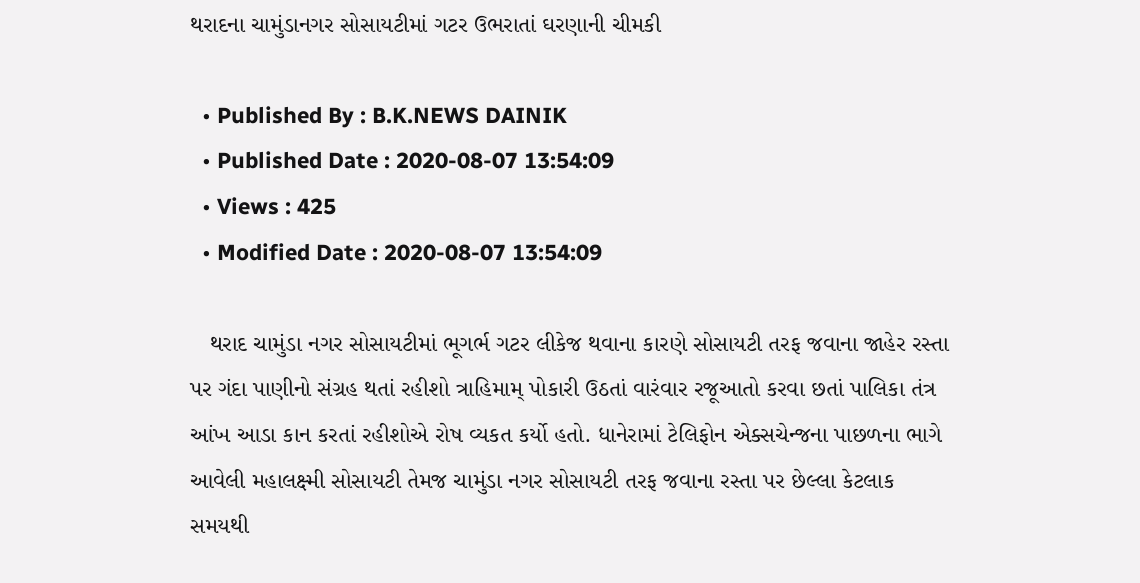થરાદના ચામુંડાનગર સોસાયટીમાં ગટર ઉભરાતાં ઘરણાની ચીમકી

  • Published By : B.K.NEWS DAINIK
  • Published Date : 2020-08-07 13:54:09
  • Views : 425
  • Modified Date : 2020-08-07 13:54:09

   થરાદ ચામુંડા નગર સોસાયટીમાં ભૂગર્ભ ગટર લીકેજ થવાના કારણે સોસાયટી તરફ જવાના જાહેર રસ્તા પર ગંદા પાણીનો સંગ્રહ થતાં રહીશો ત્રાહિમામ્ પોકારી ઉઠતાં વારંવાર રજૂઆતો કરવા છતાં પાલિકા તંત્ર આંખ આડા કાન કરતાં રહીશોએ રોષ વ્યકત કર્યો હતો. ધાનેરામાં ટેલિફોન એક્સચેન્જના પાછળના ભાગે આવેલી મહાલક્ષ્મી સોસાયટી તેમજ ચામુંડા નગર સોસાયટી તરફ જવાના રસ્તા પર છેલ્લા કેટલાક સમયથી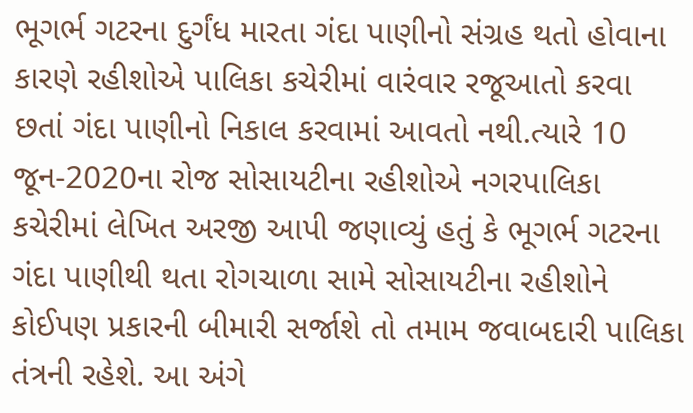ભૂગર્ભ ગટરના દુર્ગંધ મારતા ગંદા પાણીનો સંગ્રહ થતો હોવાના કારણે રહીશોએ પાલિકા કચેરીમાં વારંવાર રજૂઆતો કરવા છતાં ગંદા પાણીનો નિકાલ કરવામાં આવતો નથી.ત્યારે 10 જૂન-2020ના રોજ સોસાયટીના રહીશોએ નગરપાલિકા કચેરીમાં લેખિત અરજી આપી જણાવ્યું હતું કે ભૂગર્ભ ગટરના ગંદા પાણીથી થતા રોગચાળા સામે સોસાયટીના રહીશોને કોઈપણ પ્રકારની બીમારી સર્જાશે તો તમામ જવાબદારી પાલિકા તંત્રની રહેશે. આ અંગે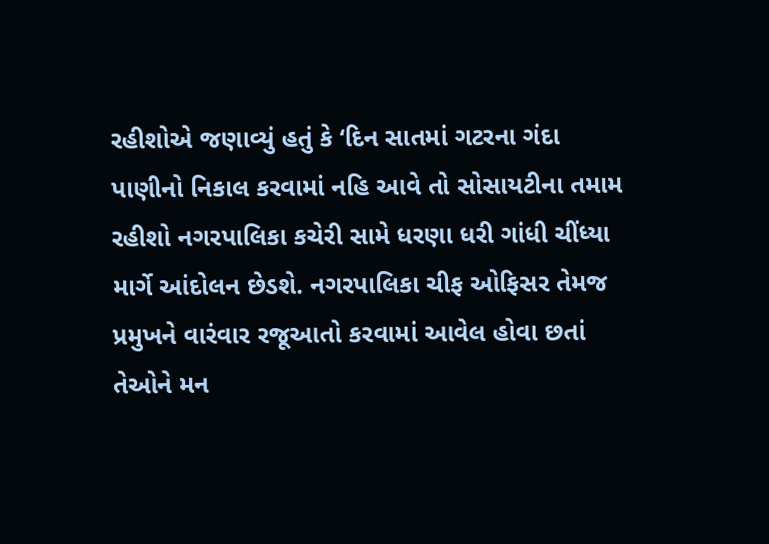રહીશોએ જણાવ્યું હતું કે ‘દિન સાતમાં ગટરના ગંદા પાણીનો નિકાલ કરવામાં નહિ આવે તો સોસાયટીના તમામ રહીશો નગરપાલિકા કચેરી સામે ધરણા ધરી ગાંધી ચીંધ્યા માર્ગે આંદોલન છેડશે. નગરપાલિકા ચીફ ઓફિસર તેમજ પ્રમુખને વારંવાર રજૂઆતો કરવામાં આવેલ હોવા છતાં તેઓને મન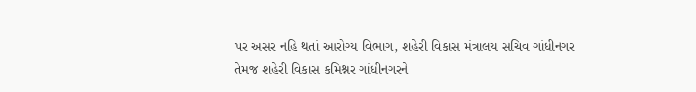પર અસર નહિ થતાં આરોગ્ય વિભાગ, શહેરી વિકાસ મંત્રાલય સચિવ ગાંધીનગર તેમજ શહેરી વિકાસ કમિશ્નર ગાંધીનગરને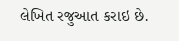લેખિત રજુઆત કરાઇ છે.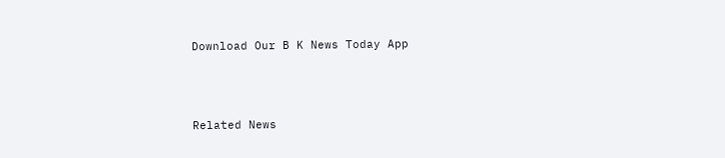Download Our B K News Today App



Related News